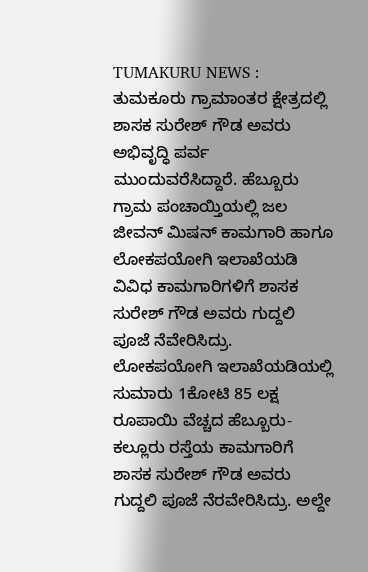TUMAKURU NEWS : ತುಮಕೂರು ಗ್ರಾಮಾಂತರ ಕ್ಷೇತ್ರದಲ್ಲಿ ಶಾಸಕ ಸುರೇಶ್ ಗೌಡ ಅವರು ಅಭಿವೃದ್ಧಿ ಪರ್ವ ಮುಂದುವರೆಸಿದ್ದಾರೆ. ಹೆಬ್ಬೂರು ಗ್ರಾಮ ಪಂಚಾಯ್ತಿಯಲ್ಲಿ ಜಲ ಜೀವನ್ ಮಿಷನ್ ಕಾಮಗಾರಿ ಹಾಗೂ ಲೋಕಪಯೋಗಿ ಇಲಾಖೆಯಡಿ ವಿವಿಧ ಕಾಮಗಾರಿಗಳಿಗೆ ಶಾಸಕ ಸುರೇಶ್ ಗೌಡ ಅವರು ಗುದ್ದಲಿ ಪೂಜೆ ನೆವೇರಿಸಿದ್ರು.
ಲೋಕಪಯೋಗಿ ಇಲಾಖೆಯಡಿಯಲ್ಲಿ ಸುಮಾರು 1ಕೋಟಿ 85 ಲಕ್ಷ ರೂಪಾಯಿ ವೆಚ್ಚದ ಹೆಬ್ಬೂರು- ಕಲ್ಲೂರು ರಸ್ತೆಯ ಕಾಮಗಾರಿಗೆ ಶಾಸಕ ಸುರೇಶ್ ಗೌಡ ಅವರು ಗುದ್ದಲಿ ಪೂಜೆ ನೆರವೇರಿಸಿದ್ರು. ಅಲ್ದೇ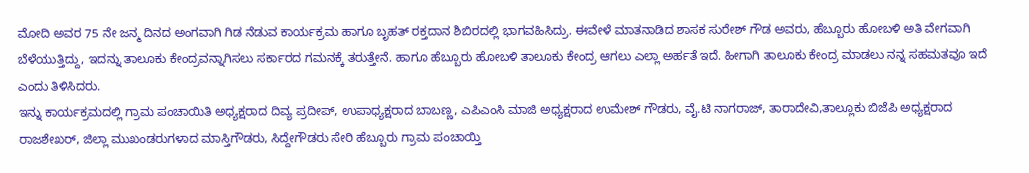ಮೋದಿ ಅವರ 75 ನೇ ಜನ್ಮ ದಿನದ ಅಂಗವಾಗಿ ಗಿಡ ನೆಡುವ ಕಾರ್ಯಕ್ರಮ ಹಾಗೂ ಬೃಹತ್ ರಕ್ತದಾನ ಶಿಬಿರದಲ್ಲಿ ಭಾಗವಹಿಸಿದ್ರು. ಈವೇಳೆ ಮಾತನಾಡಿದ ಶಾಸಕ ಸುರೇಶ್ ಗೌಡ ಅವರು, ಹೆಬ್ಬೂರು ಹೋಬಳಿ ಅತಿ ವೇಗವಾಗಿ ಬೆಳೆಯುತ್ತಿದ್ದು, ಇದನ್ನು ತಾಲೂಕು ಕೇಂದ್ರವನ್ನಾಗಿಸಲು ಸರ್ಕಾರದ ಗಮನಕ್ಕೆ ತರುತ್ತೇನೆ. ಹಾಗೂ ಹೆಬ್ಬೂರು ಹೋಬಳಿ ತಾಲೂಕು ಕೇಂದ್ರ ಆಗಲು ಎಲ್ಲಾ ಅರ್ಹತೆ ಇದೆ. ಹೀಗಾಗಿ ತಾಲೂಕು ಕೇಂದ್ರ ಮಾಡಲು ನನ್ನ ಸಹಮತವೂ ಇದೆ ಎಂದು ತಿಳಿಸಿದರು.
ಇನ್ನು ಕಾರ್ಯಕ್ರಮದಲ್ಲಿ ಗ್ರಾಮ ಪಂಚಾಯಿತಿ ಅಧ್ಯಕ್ಷರಾದ ದಿವ್ಯ ಪ್ರದೀಪ್, ಉಪಾಧ್ಯಕ್ಷರಾದ ಬಾಬಣ್ಣ, ಎಪಿಎಂಸಿ ಮಾಜಿ ಅಧ್ಯಕ್ಷರಾದ ಉಮೇಶ್ ಗೌಡರು, ವೈ.ಟಿ ನಾಗರಾಜ್, ತಾರಾದೇವಿ,ತಾಲ್ಲೂಕು ಬಿಜೆಪಿ ಅಧ್ಯಕ್ಷರಾದ ರಾಜಶೇಖರ್, ಜಿಲ್ಲಾ ಮುಖಂಡರುಗಳಾದ ಮಾಸ್ತಿಗೌಡರು, ಸಿದ್ದೇಗೌಡರು ಸೇರಿ ಹೆಬ್ಬೂರು ಗ್ರಾಮ ಪಂಚಾಯ್ತಿ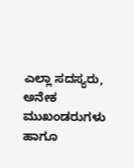ಎಲ್ಲಾ ಸದಸ್ಯರು, ಅನೇಕ ಮುಖಂಡರುಗಳು ಹಾಗೂ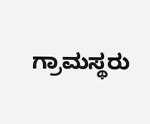ಗ್ರಾಮಸ್ಥರು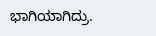ಭಾಗಿಯಾಗಿದ್ರು.